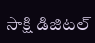సాక్షి డిజిటల్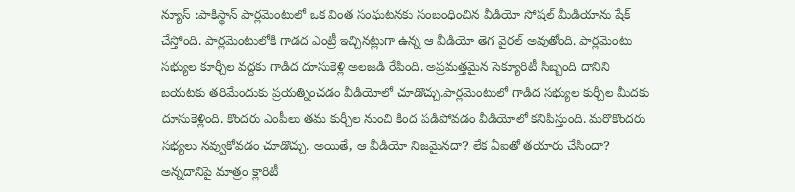న్యూస్ :పాకిస్థాన్ పార్లమెంటులో ఒక వింత సంఘటనకు సంబంధించిన వీడియో సోషల్ మీడియాను షేక్ చేస్తోంది. పార్లమెంటులోకి గాడద ఎంట్రీ ఇచ్చినట్లుగా ఉన్న ఆ వీడియో తెగ వైరల్ అవుతోంది. పార్లమెంటు సభ్యుల కూర్చీల వద్దకు గాడిద దూసుకెళ్లి అలజడి రేపింది. అప్రమత్తమైన సెక్యూరిటీ సిబ్బంది దానిని బయటకు తరిమేందుకు ప్రయత్నించడం వీడియోలో చూడొచ్చు.పార్లమెంటులో గాడిద సభ్యుల కుర్చీల మీదకు దూసుకెళ్లింది. కొందరు ఎంపీలు తమ కుర్చీల నుంచి కింద పడిపోవడం వీడియోలో కనిపిస్తుంది. మరొకొందరు సభ్యలు నవ్వుకోవడం చూడొచ్చు. అయితే, ఆ వీడియో నిజమైనదా? లేక ఏఐతో తయారు చేసిందా? అన్నదానిపై మాత్రం క్లారిటీ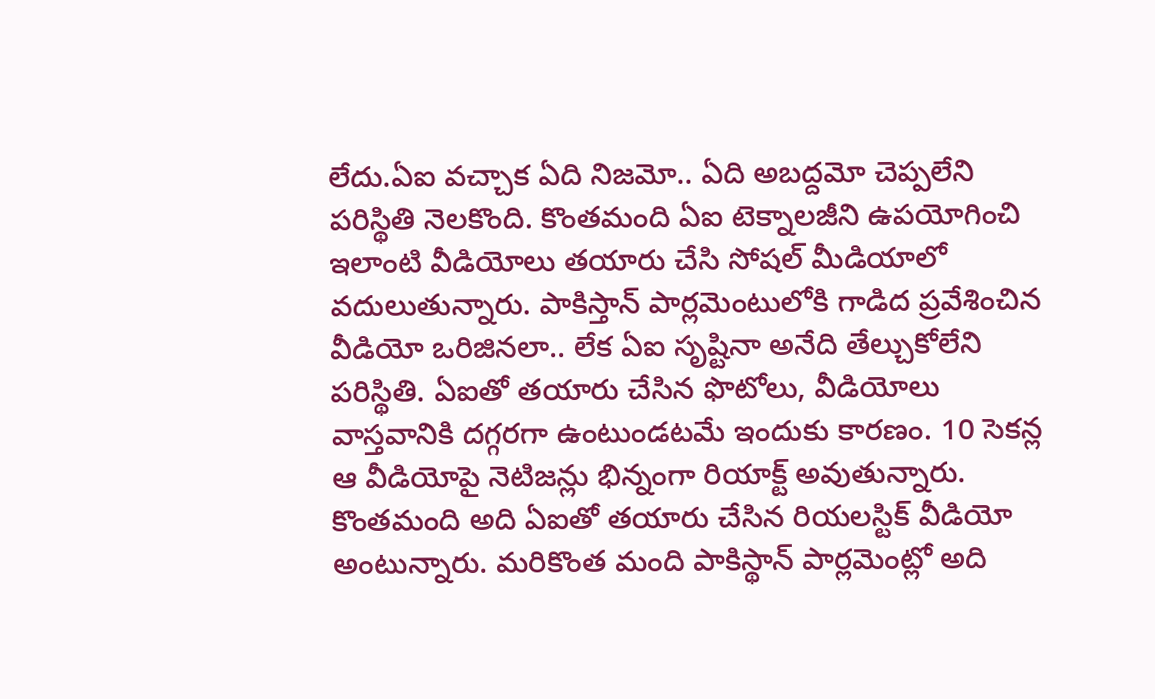లేదు.ఏఐ వచ్చాక ఏది నిజమో.. ఏది అబద్దమో చెప్పలేని పరిస్థితి నెలకొంది. కొంతమంది ఏఐ టెక్నాలజీని ఉపయోగించి ఇలాంటి వీడియోలు తయారు చేసి సోషల్ మీడియాలో వదులుతున్నారు. పాకిస్తాన్ పార్లమెంటులోకి గాడిద ప్రవేశించిన వీడియో ఒరిజినలా.. లేక ఏఐ సృష్టినా అనేది తేల్చుకోలేని పరిస్థితి. ఏఐతో తయారు చేసిన ఫొటోలు, వీడియోలు వాస్తవానికి దగ్గరగా ఉంటుండటమే ఇందుకు కారణం. 10 సెకన్ల ఆ వీడియోపై నెటిజన్లు భిన్నంగా రియాక్ట్ అవుతున్నారు. కొంతమంది అది ఏఐతో తయారు చేసిన రియలస్టిక్ వీడియో అంటున్నారు. మరికొంత మంది పాకిస్థాన్ పార్లమెంట్లో అది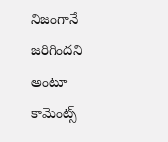నిజంగానే జరిగిందని అంటూ కామెంట్స్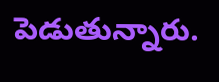పెడుతున్నారు.